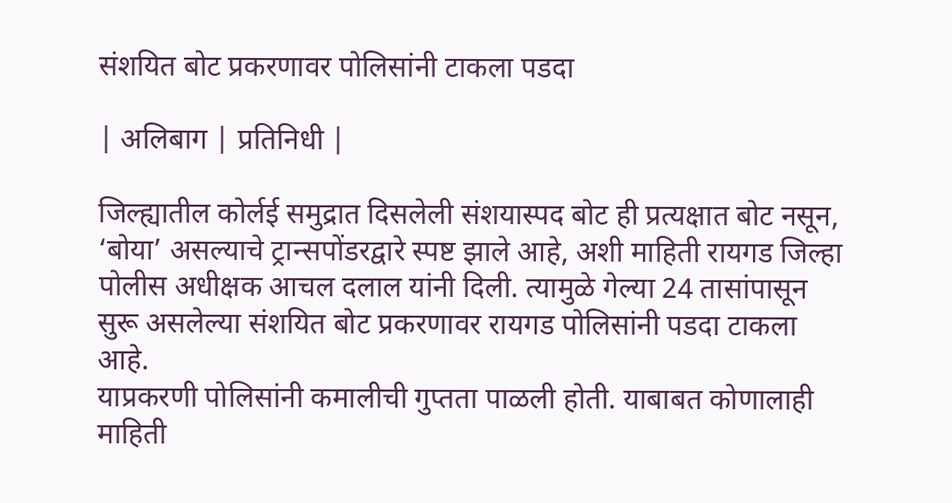संशयित बोट प्रकरणावर पोलिसांनी टाकला पडदा

| अलिबाग | प्रतिनिधी |

जिल्ह्यातील कोर्लई समुद्रात दिसलेली संशयास्पद बोट ही प्रत्यक्षात बोट नसून, ‘बोया’ असल्याचे ट्रान्सपोंडरद्वारे स्पष्ट झाले आहे, अशी माहिती रायगड जिल्हा पोलीस अधीक्षक आचल दलाल यांनी दिली. त्यामुळे गेल्या 24 तासांपासून सुरू असलेल्या संशयित बोट प्रकरणावर रायगड पोलिसांनी पडदा टाकला आहे.
याप्रकरणी पोलिसांनी कमालीची गुप्तता पाळली होती. याबाबत कोणालाही माहिती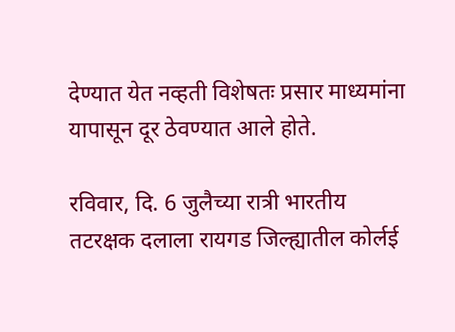देण्यात येत नव्हती विशेषतः प्रसार माध्यमांना यापासून दूर ठेवण्यात आले होते.

रविवार, दि. 6 जुलैच्या रात्री भारतीय तटरक्षक दलाला रायगड जिल्ह्यातील कोर्लई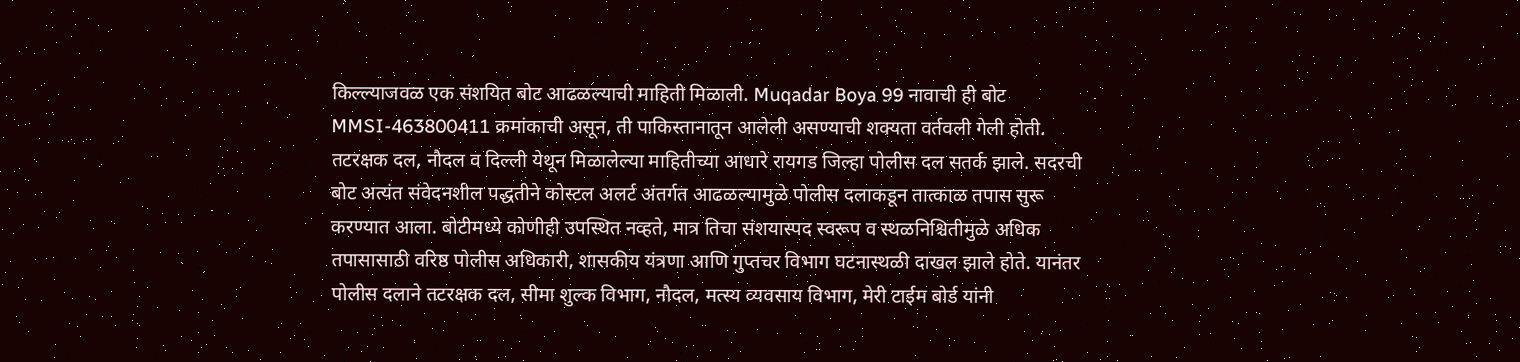किल्ल्याजवळ एक संशयित बोट आढळल्याची माहिती मिळाली. Muqadar Boya 99 नावाची ही बोट MMSI-463800411 क्रमांकाची असून, ती पाकिस्तानातून आलेली असण्याची शक्यता वर्तवली गेली होती. तटरक्षक दल, नौदल व दिल्ली येथून मिळालेल्या माहितीच्या आधारे रायगड जिल्हा पोलीस दल सतर्क झाले. सदरची बोट अत्यंत संवेदनशील पद्धतीने कोस्टल अलर्ट अंतर्गत आढळल्यामुळे पोलीस दलाकडून तात्काळ तपास सुरू करण्यात आला. बोटीमध्ये कोणीही उपस्थित नव्हते, मात्र तिचा संशयास्पद स्वरूप व स्थळनिश्चितीमुळे अधिक तपासासाठी वरिष्ठ पोलीस अधिकारी, शासकीय यंत्रणा आणि गुप्तचर विभाग घटनास्थळी दाखल झाले होते. यानंतर पोलीस दलाने तटरक्षक दल, सीमा शुल्क विभाग, नौदल, मत्स्य व्यवसाय विभाग, मेरी टाईम बोर्ड यांनी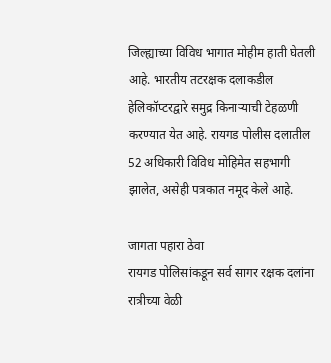जिल्ह्याच्या विविध भागात मोहीम हाती घेतली आहे. भारतीय तटरक्षक दलाकडील हेलिकॉप्टरद्वारे समुद्र किनाऱ्याची टेहळणी करण्यात येत आहे. रायगड पोलीस दलातील 52 अधिकारी विविध मोहिमेत सहभागी झालेत, असेही पत्रकात नमूद केले आहे.

जागता पहारा ठेवा
रायगड पोलिसांकडून सर्व सागर रक्षक दलांना रात्रीच्या वेळी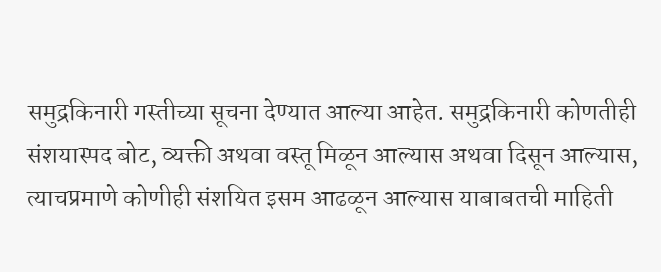समुद्रकिनारी गस्तीच्या सूचना देण्यात आल्या आहेत. समुद्रकिनारी कोणतीही संशयास्पद बोट, व्यक्ती अथवा वस्तू मिळून आल्यास अथवा दिसून आल्यास, त्याचप्रमाणे कोणीही संशयित इसम आढळून आल्यास याबाबतची माहिती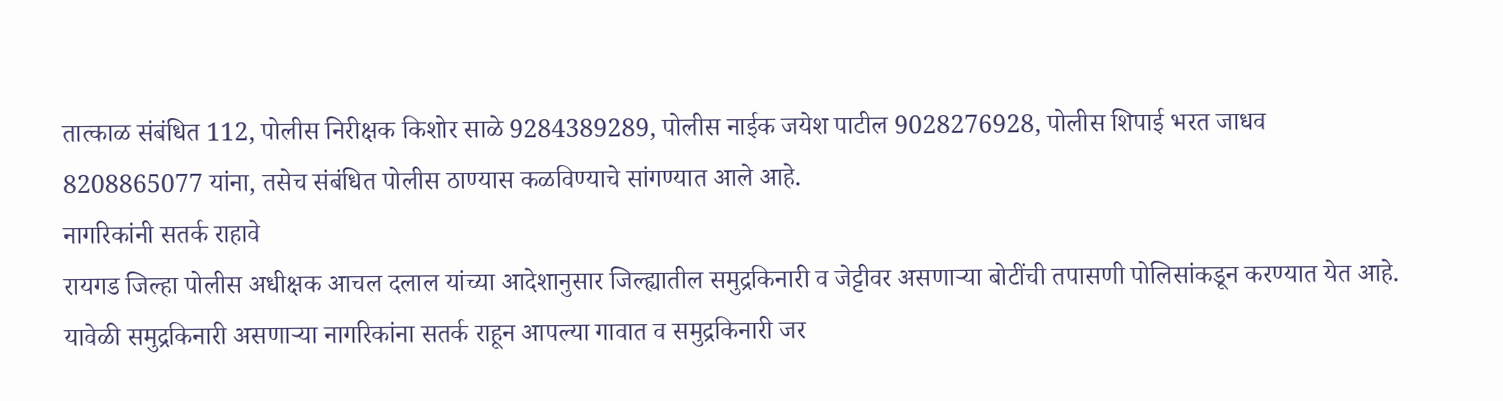तात्काळ संबंधित 112, पोलीस निरीक्षक किशोर साळे 9284389289, पोलीस नाईक जयेश पाटील 9028276928, पोलीस शिपाई भरत जाधव 8208865077 यांना, तसेच संबंधित पोलीस ठाण्यास कळविण्याचे सांगण्यात आले आहे.
नागरिकांनी सतर्क राहावे
रायगड जिल्हा पोलीस अधीक्षक आचल दलाल यांच्या आदेशानुसार जिल्ह्यातील समुद्रकिनारी व जेट्टीवर असणाऱ्या बोटींची तपासणी पोलिसांकडून करण्यात येत आहे. यावेळी समुद्रकिनारी असणाऱ्या नागरिकांना सतर्क राहून आपल्या गावात व समुद्रकिनारी जर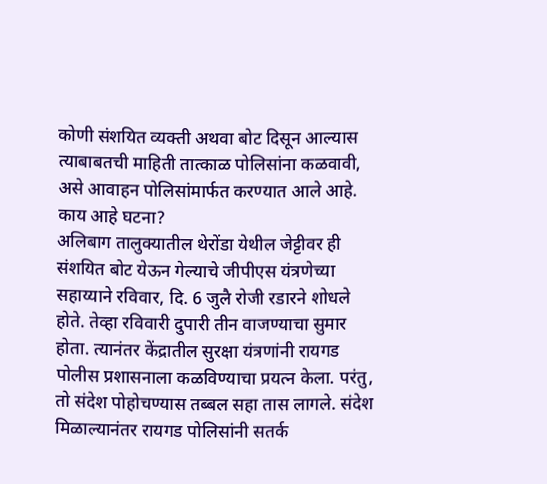कोणी संशयित व्यक्ती अथवा बोट दिसून आल्यास त्याबाबतची माहिती तात्काळ पोलिसांना कळवावी, असे आवाहन पोलिसांमार्फत करण्यात आले आहे.
काय आहे घटना?
अलिबाग तालुक्यातील थेरोंडा येथील जेट्टीवर ही संशयित बोट येऊन गेल्याचे जीपीएस यंत्रणेच्या सहाय्याने रविवार, दि. 6 जुलै रोजी रडारने शोधले होते. तेव्हा रविवारी दुपारी तीन वाजण्याचा सुमार होता. त्यानंतर केंद्रातील सुरक्षा यंत्रणांनी रायगड पोलीस प्रशासनाला कळविण्याचा प्रयत्न केला. परंतु, तो संदेश पोहोचण्यास तब्बल सहा तास लागले. संदेश मिळाल्यानंतर रायगड पोलिसांनी सतर्क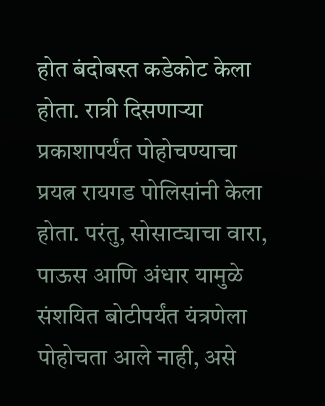होत बंदोबस्त कडेकोट केला होता. रात्री दिसणाऱ्या प्रकाशापर्यंत पोहोचण्याचा प्रयत्न रायगड पोलिसांनी केला होता. परंतु, सोसाट्याचा वारा, पाऊस आणि अंधार यामुळे संशयित बोटीपर्यंत यंत्रणेला पोहोचता आले नाही, असे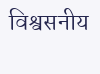विश्वसनीय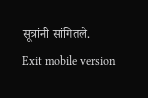सूत्रांनी सांगितले.
Exit mobile version